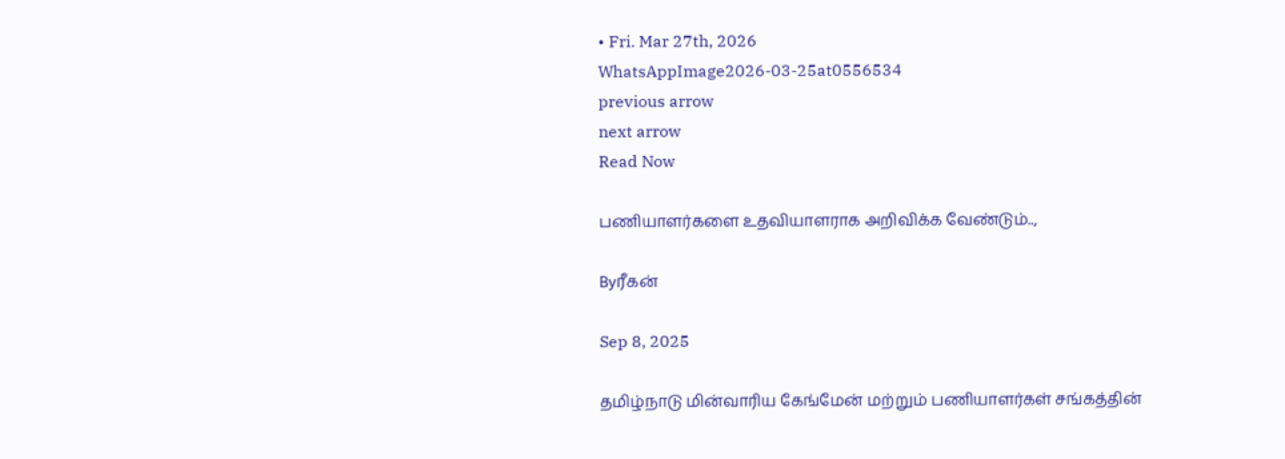• Fri. Mar 27th, 2026
WhatsAppImage2026-03-25at0556534
previous arrow
next arrow
Read Now

பணியாளர்களை உதவியாளராக அறிவிக்க வேண்டும்..,

Byரீகன்

Sep 8, 2025

தமிழ்நாடு மின்வாரிய கேங்மேன் மற்றும் பணியாளர்கள் சங்கத்தின்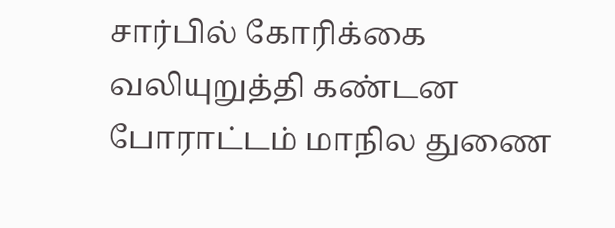சார்பில் கோரிக்கை வலியுறுத்தி கண்டன போராட்டம் மாநில துணை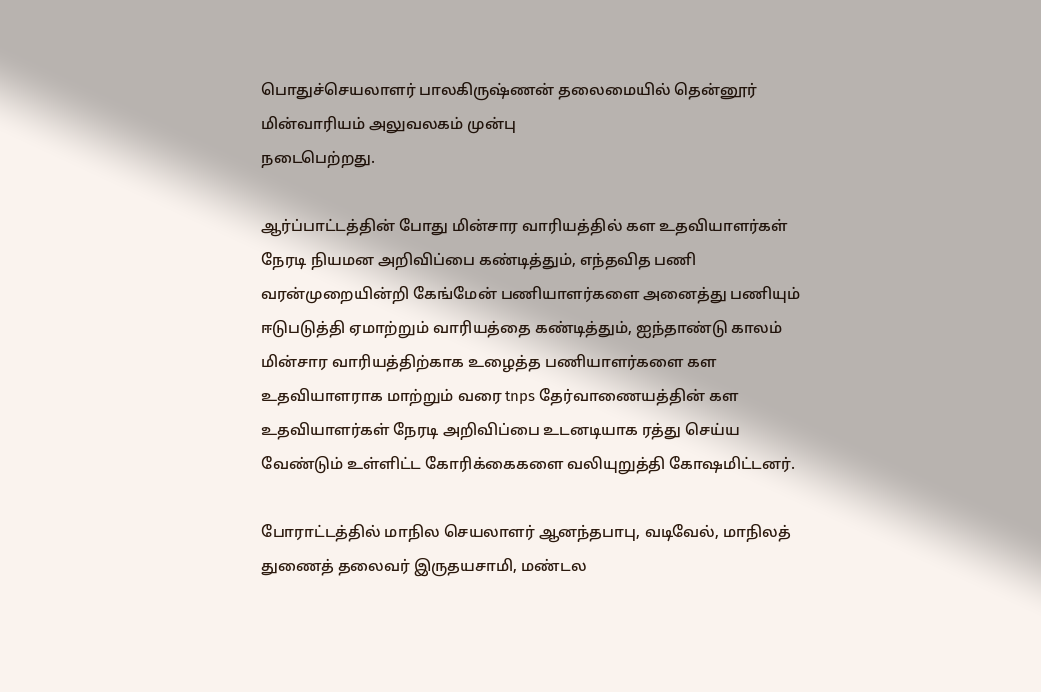பொதுச்செயலாளர் பாலகிருஷ்ணன் தலைமையில் தென்னூர் மின்வாரியம் அலுவலகம் முன்பு
நடைபெற்றது.

ஆர்ப்பாட்டத்தின் போது மின்சார வாரியத்தில் கள உதவியாளர்கள் நேரடி நியமன அறிவிப்பை கண்டித்தும், எந்தவித பணி வரன்முறையின்றி கேங்மேன் பணியாளர்களை அனைத்து பணியும் ஈடுபடுத்தி ஏமாற்றும் வாரியத்தை கண்டித்தும், ஐந்தாண்டு காலம் மின்சார வாரியத்திற்காக உழைத்த பணியாளர்களை கள உதவியாளராக மாற்றும் வரை tnps தேர்வாணையத்தின் கள உதவியாளர்கள் நேரடி அறிவிப்பை உடனடியாக ரத்து செய்ய வேண்டும் உள்ளிட்ட கோரிக்கைகளை வலியுறுத்தி கோஷமிட்டனர்.

போராட்டத்தில் மாநில செயலாளர் ஆனந்தபாபு, வடிவேல், மாநிலத் துணைத் தலைவர் இருதயசாமி, மண்டல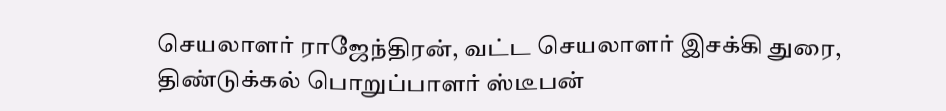செயலாளர் ராஜேந்திரன், வட்ட செயலாளர் இசக்கி துரை, திண்டுக்கல் பொறுப்பாளர் ஸ்டீபன்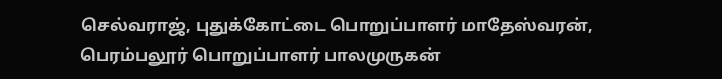செல்வராஜ், புதுக்கோட்டை பொறுப்பாளர் மாதேஸ்வரன், பெரம்பலூர் பொறுப்பாளர் பாலமுருகன்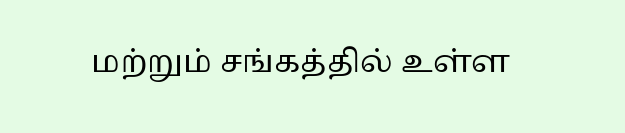மற்றும் சங்கத்தில் உள்ள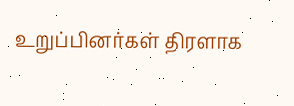உறுப்பினர்கள் திரளாக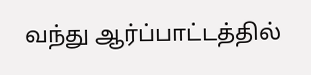வந்து ஆர்ப்பாட்டத்தில்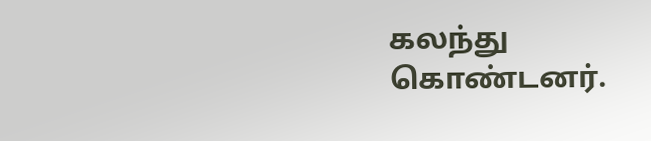கலந்து கொண்டனர்.